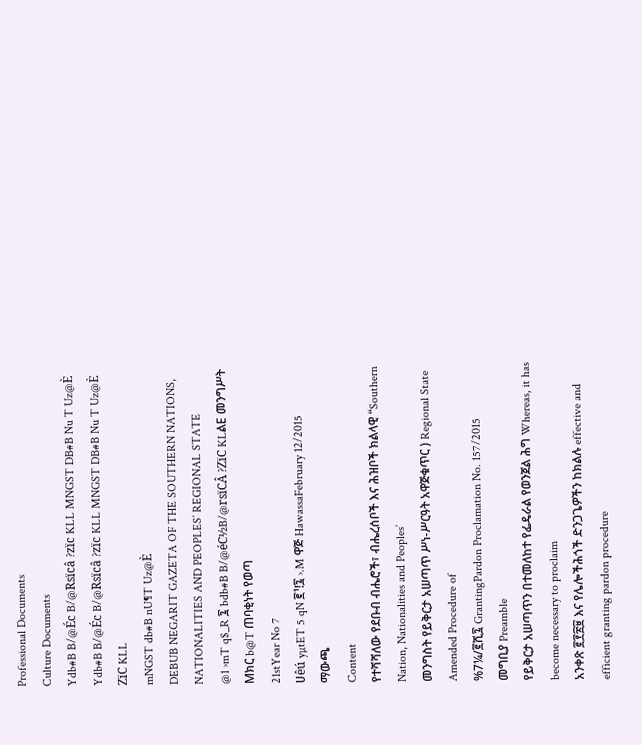Professional Documents
Culture Documents
Ydb#B B/@Éc B/@Rsïcâ ?zïc KLL MNGST DB#B Nu T Uz@È
Ydb#B B/@Éc B/@Rsïcâ ?zïc KLL MNGST DB#B Nu T Uz@È
ZïC KLL
mNGST db#B nU¶T Uz@È
DEBUB NEGARIT GAZETA OF THE SOUTHERN NATIONS,
NATIONALITIES AND PEOPLES’ REGIONAL STATE
@1 ›mT q$_R ፯ bdb#B B/@éC½B/@rsïCÂ ?ZïC KLልE መንግሥት Mክር b@T ጠባቂነት የወጣ
21stYear No 7
ሀêú yµtET 5 qN ፪¹!፯ ›.M ዋጅ HawassaFebruary 12/2015
ማውጫ
Content
የተሻሻለው የደቡብ ብሔሮች፣ ብሔረሰቦች እና ሕዝቦች ክልላዊ “Southern Nation, Nationalities and Peoples’
መንግስት የይቅርታ አሠጣጥ ሥነ-ሥርዓት አዋጅቁጥር ) Regional State Amended Procedure of
%7¼/፪ሺ፯ GrantingPardon Proclamation No. 157/2015
መግቢያ Preamble
የይቅርታ አሠጣጥን በተመለከተ የፌዴራል የወንጀል ሕግ Whereas, it has become necessary to proclaim
አንቀጽ ፪፻፳፱ እና የሌሎችሕጎች ድንጋጌዎችን ከክልሉ effective and efficient granting pardon procedure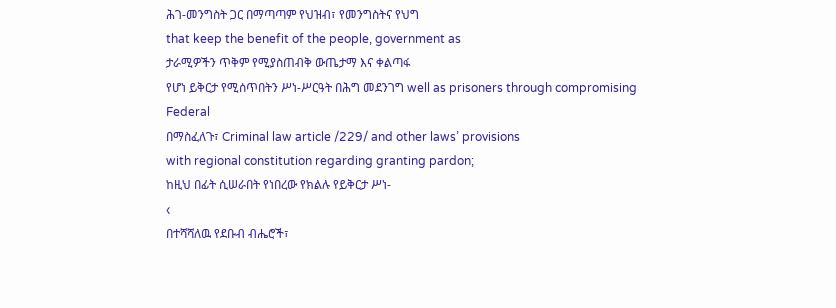ሕገ-መንግስት ጋር በማጣጣም የህዝብ፣ የመንግስትና የህግ
that keep the benefit of the people, government as
ታራሚዎችን ጥቅም የሚያስጠብቅ ውጤታማ እና ቀልጣፋ
የሆነ ይቅርታ የሚሰጥበትን ሥነ-ሥርዓት በሕግ መደንገግ well as prisoners through compromising Federal
በማስፈለጉ፣ Criminal law article /229/ and other laws’ provisions
with regional constitution regarding granting pardon;
ከዚህ በፊት ሲሠራበት የነበረው የክልሉ የይቅርታ ሥነ-
‹
በተሻሻለዉ የደቡብ ብሔሮች፣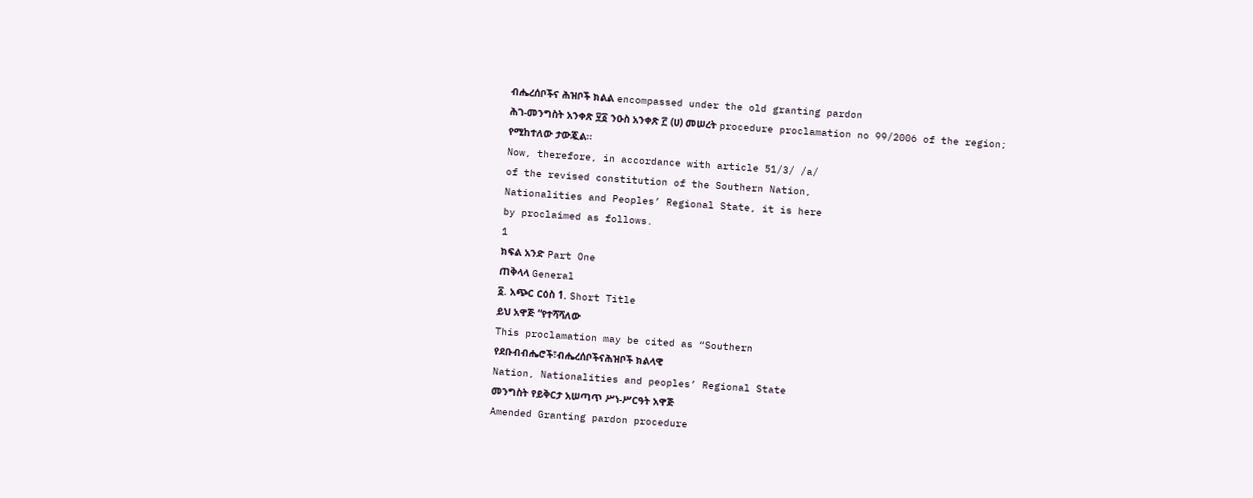ብሔረሰቦችና ሕዝቦች ክልል encompassed under the old granting pardon
ሕገ-መንግስት አንቀጽ ፶፩ ንዑስ አንቀጽ ፫ (ሀ) መሠረት procedure proclamation no 99/2006 of the region;
የሚከተለው ታውጇል፡፡
Now, therefore, in accordance with article 51/3/ /a/
of the revised constitution of the Southern Nation,
Nationalities and Peoples’ Regional State, it is here
by proclaimed as follows.
1
ክፍል አንድ Part One
ጠቅላላ General
፩. አጭር ርዕስ 1. Short Title
ይህ አዋጅ “የተሻሻለው
This proclamation may be cited as “Southern
የደቡብብሔሮች፣ብሔረሰቦችናሕዝቦች ክልላዊ
Nation, Nationalities and peoples’ Regional State
መንግስት የይቅርታ አሠጣጥ ሥነ-ሥርዓት አዋጅ
Amended Granting pardon procedure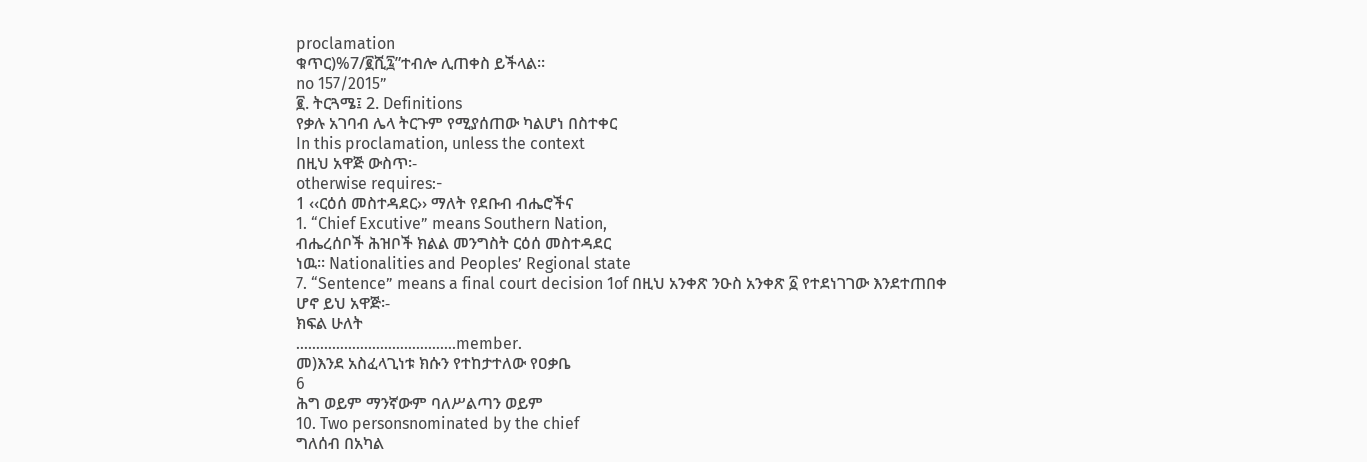proclamation
ቁጥር)%7/፪ሺ፯”ተብሎ ሊጠቀስ ይችላል፡፡
no 157/2015”
፪. ትርጓሜ፤ 2. Definitions
የቃሉ አገባብ ሌላ ትርጉም የሚያሰጠው ካልሆነ በስተቀር
In this proclamation, unless the context
በዚህ አዋጅ ውስጥ፡-
otherwise requires:-
1 ‹‹ርዕሰ መስተዳደር›› ማለት የደቡብ ብሔሮችና
1. “Chief Excutive” means Southern Nation,
ብሔረሰቦች ሕዝቦች ክልል መንግስት ርዕሰ መስተዳደር
ነዉ፡፡ Nationalities and Peoples’ Regional state
7. “Sentence” means a final court decision 1of በዚህ አንቀጽ ንዑስ አንቀጽ ፩ የተደነገገው እንደተጠበቀ
ሆኖ ይህ አዋጅ፡-
ክፍል ሁለት
………………………………….member.
መ)እንደ አስፈላጊነቱ ክሱን የተከታተለው የዐቃቤ
6
ሕግ ወይም ማንኛውም ባለሥልጣን ወይም
10. Two personsnominated by the chief
ግለሰብ በአካል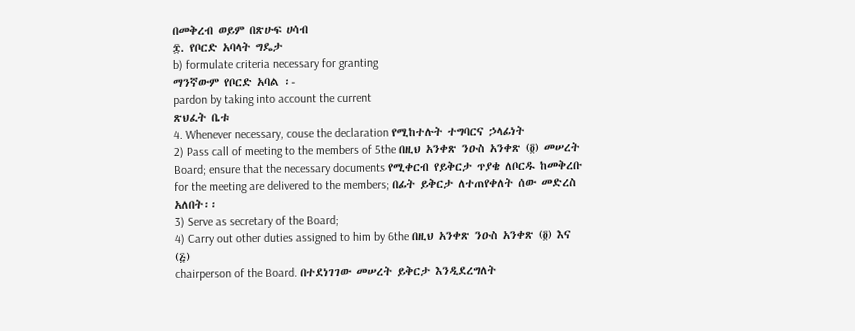በመቅረብ ወይም በጽሁፍ ሀሳብ
፰. የቦርድ አባላት ግዴታ
b) formulate criteria necessary for granting
ማንኛውም የቦርድ አባል ፡-
pardon by taking into account the current
ጽህፈት ቤቱ
4. Whenever necessary, couse the declaration የሚከተሉት ተግባርና ኃላፊነት
2) Pass call of meeting to the members of 5the በዚህ አንቀጽ ንዑስ አንቀጽ (፬) መሠረት
Board; ensure that the necessary documents የሚቀርብ የይቅርታ ጥያቄ ለቦርዱ ከመቅረቡ
for the meeting are delivered to the members; በፊት ይቅርታ ለተጠየቀለት ሰው መድረስ
አለበት፡፡
3) Serve as secretary of the Board;
4) Carry out other duties assigned to him by 6the በዚህ አንቀጽ ንዑስ አንቀጽ (፬) እና (፭)
chairperson of the Board. በተደነገገው መሠረት ይቅርታ እንዲደረግለት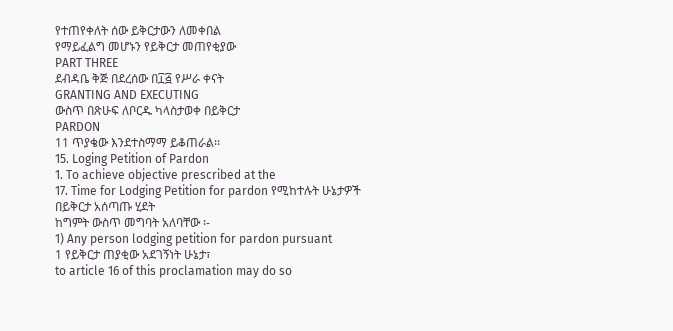የተጠየቀለት ሰው ይቅርታውን ለመቀበል
የማይፈልግ መሆኑን የይቅርታ መጠየቂያው
PART THREE
ደብዳቤ ቅጅ በደረሰው በ፲፭ የሥራ ቀናት
GRANTING AND EXECUTING
ውስጥ በጽሁፍ ለቦርዱ ካላስታወቀ በይቅርታ
PARDON
11 ጥያቄው እንደተስማማ ይቆጠራል፡፡
15. Loging Petition of Pardon
1. To achieve objective prescribed at the
17. Time for Lodging Petition for pardon የሚከተሉት ሁኔታዎች በይቅርታ አሰጣጡ ሂደት
ከግምት ውስጥ መግባት አለባቸው ፡-
1) Any person lodging petition for pardon pursuant
1 የይቅርታ ጠያቂው አደገኝነት ሁኔታ፣
to article 16 of this proclamation may do so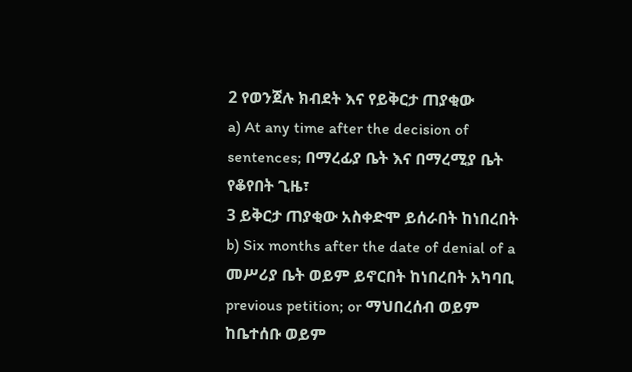2 የወንጀሉ ክብደት እና የይቅርታ ጠያቂው
a) At any time after the decision of sentences; በማረፊያ ቤት እና በማረሚያ ቤት የቆየበት ጊዜ፣
3 ይቅርታ ጠያቂው አስቀድሞ ይሰራበት ከነበረበት
b) Six months after the date of denial of a መሥሪያ ቤት ወይም ይኖርበት ከነበረበት አካባቢ
previous petition; or ማህበረሰብ ወይም ከቤተሰቡ ወይም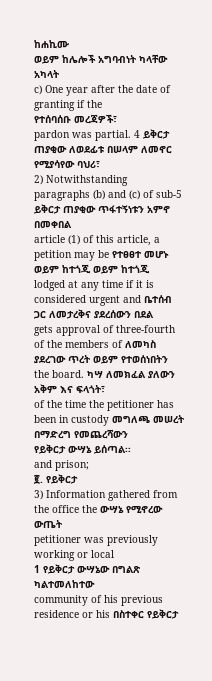ከሐኪሙ
ወይም ከሌሎች አግባብነት ካላቸው አካላት
c) One year after the date of granting if the
የተሰባሰቡ መረጃዎች፣
pardon was partial. 4 ይቅርታ ጠያቂው ለወደፊቱ በሠላም ለመኖር
የሚያሳየው ባህሪ፣
2) Notwithstanding paragraphs (b) and (c) of sub-5 ይቅርታ ጠያቂው ጥፋተኝነቱን አምኖ በመቀበል
article (1) of this article, a petition may be የተፀፀተ መሆኑ ወይም ከተጎጂ ወይም ከተጎጂ
lodged at any time if it is considered urgent and ቤተሰብ ጋር ለመታረቅና ያደረሰውን በደል
gets approval of three-fourth of the members of ለመካስ ያደረገው ጥረት ወይም የተወሰነበትን
the board. ካሣ ለመክፈል ያለውን አቅም እና ፍላጎት፣
of the time the petitioner has been in custody መግለጫ መሠረት በማድረግ የመጨረሻውን
የይቅርታ ውሣኔ ይሰጣል፡፡
and prison;
፪. የይቅርታ
3) Information gathered from the office the ውሣኔ የሚኖረው ውጤት
petitioner was previously working or local
1 የይቅርታ ውሣኔው በግልጽ ካልተመለከተው
community of his previous residence or his በስተቀር የይቅርታ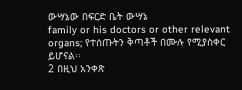ውሣኔው በፍርድ ቤት ውሣኔ
family or his doctors or other relevant organs; የተሰጡትን ቅጣቶች በሙሉ የሚያስቀር ይሆናል፡፡
2 በዚህ አንቀጽ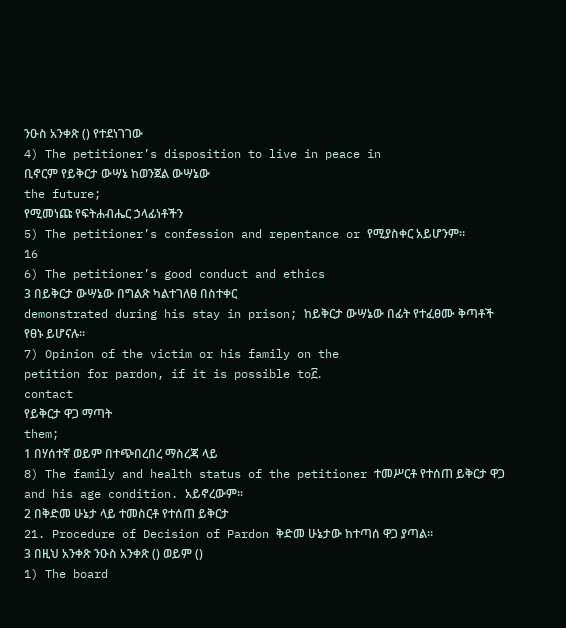ንዑስ አንቀጽ () የተደነገገው
4) The petitioner’s disposition to live in peace in
ቢኖርም የይቅርታ ውሣኔ ከወንጀል ውሣኔው
the future;
የሚመነጩ የፍትሐብሔር ኃላፊነቶችን
5) The petitioner’s confession and repentance or የሚያስቀር አይሆንም፡፡
16
6) The petitioner’s good conduct and ethics
3 በይቅርታ ውሣኔው በግልጽ ካልተገለፀ በስተቀር
demonstrated during his stay in prison; ከይቅርታ ውሣኔው በፊት የተፈፀሙ ቅጣቶች
የፀኑ ይሆናሉ፡፡
7) Opinion of the victim or his family on the
petition for pardon, if it is possible to፫.
contact
የይቅርታ ዋጋ ማጣት
them;
1 በሃሰተኛ ወይም በተጭበረበረ ማስረጃ ላይ
8) The family and health status of the petitioner ተመሥርቶ የተሰጠ ይቅርታ ዋጋ
and his age condition. አይኖረውም፡፡
2 በቅድመ ሁኔታ ላይ ተመስርቶ የተሰጠ ይቅርታ
21. Procedure of Decision of Pardon ቅድመ ሁኔታው ከተጣሰ ዋጋ ያጣል፡፡
3 በዚህ አንቀጽ ንዑስ አንቀጽ () ወይም ()
1) The board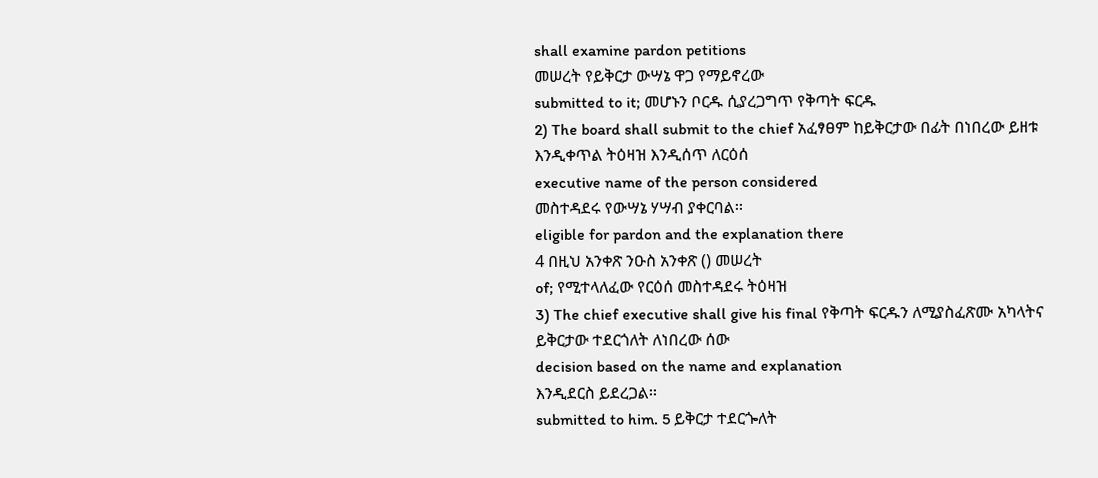shall examine pardon petitions
መሠረት የይቅርታ ውሣኔ ዋጋ የማይኖረው
submitted to it; መሆኑን ቦርዱ ሲያረጋግጥ የቅጣት ፍርዱ
2) The board shall submit to the chief አፈፃፀም ከይቅርታው በፊት በነበረው ይዘቱ
እንዲቀጥል ትዕዛዝ እንዲሰጥ ለርዕሰ
executive name of the person considered
መስተዳደሩ የውሣኔ ሃሣብ ያቀርባል፡፡
eligible for pardon and the explanation there
4 በዚህ አንቀጽ ንዑስ አንቀጽ () መሠረት
of; የሚተላለፈው የርዕሰ መስተዳደሩ ትዕዛዝ
3) The chief executive shall give his final የቅጣት ፍርዱን ለሚያስፈጽሙ አካላትና
ይቅርታው ተደርጎለት ለነበረው ሰው
decision based on the name and explanation
እንዲደርስ ይደረጋል፡፡
submitted to him. 5 ይቅርታ ተደርጐለት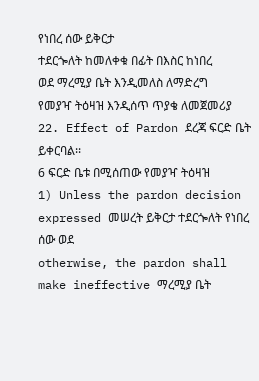የነበረ ሰው ይቅርታ
ተደርጐለት ከመለቀቁ በፊት በእስር ከነበረ
ወደ ማረሚያ ቤት እንዲመለስ ለማድረግ
የመያዣ ትዕዛዝ እንዲሰጥ ጥያቄ ለመጀመሪያ
22. Effect of Pardon ደረጃ ፍርድ ቤት ይቀርባል፡፡
6 ፍርድ ቤቱ በሚሰጠው የመያዣ ትዕዛዝ
1) Unless the pardon decision expressed መሠረት ይቅርታ ተደርጐለት የነበረ ሰው ወደ
otherwise, the pardon shall make ineffective ማረሚያ ቤት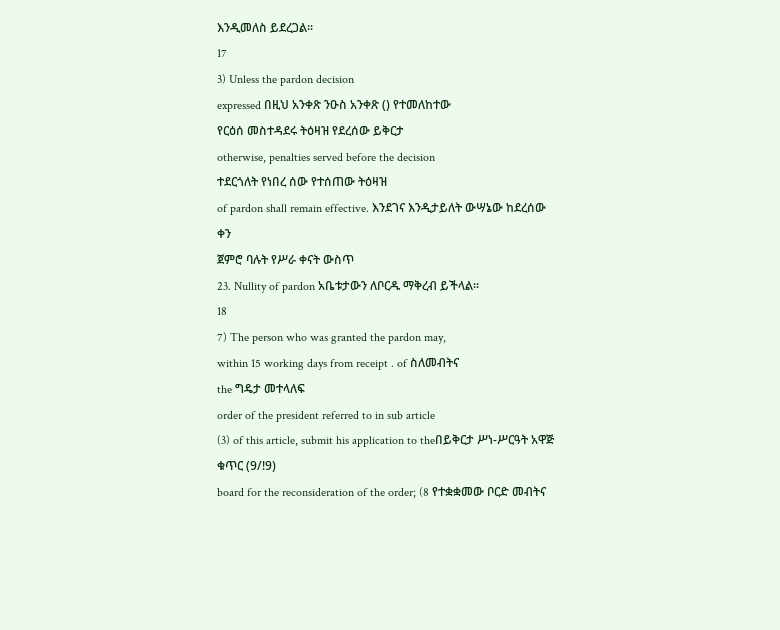እንዲመለስ ይደረጋል፡፡
17
3) Unless the pardon decision
expressed በዚህ አንቀጽ ንዑስ አንቀጽ () የተመለከተው
የርዕሰ መስተዳደሩ ትዕዛዝ የደረሰው ይቅርታ
otherwise, penalties served before the decision
ተደርጎለት የነበረ ሰው የተሰጠው ትዕዛዝ
of pardon shall remain effective. እንደገና እንዲታይለት ውሣኔው ከደረሰው ቀን
ጀምሮ ባሉት የሥራ ቀናት ውስጥ
23. Nullity of pardon አቤቱታውን ለቦርዱ ማቅረብ ይችላል፡፡
18
7) The person who was granted the pardon may,
within 15 working days from receipt . of ስለመብትና
the ግዴታ መተላለፍ
order of the president referred to in sub article
(3) of this article, submit his application to theበይቅርታ ሥነ-ሥርዓት አዋጅ ቁጥር (9/!9)
board for the reconsideration of the order; (8 የተቋቋመው ቦርድ መብትና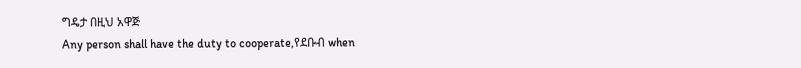ግዴታ በዚህ አዋጅ
Any person shall have the duty to cooperate,የደቡብ when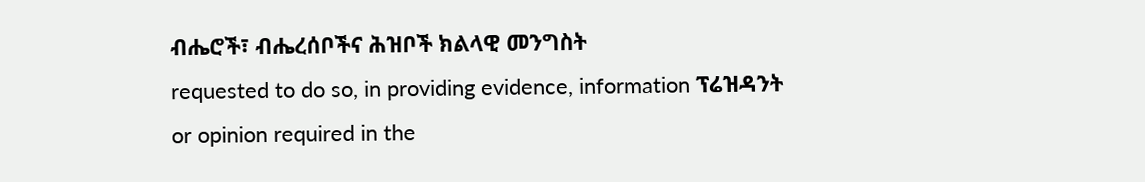ብሔሮች፣ ብሔረሰቦችና ሕዝቦች ክልላዊ መንግስት
requested to do so, in providing evidence, information ፕሬዝዳንት
or opinion required in the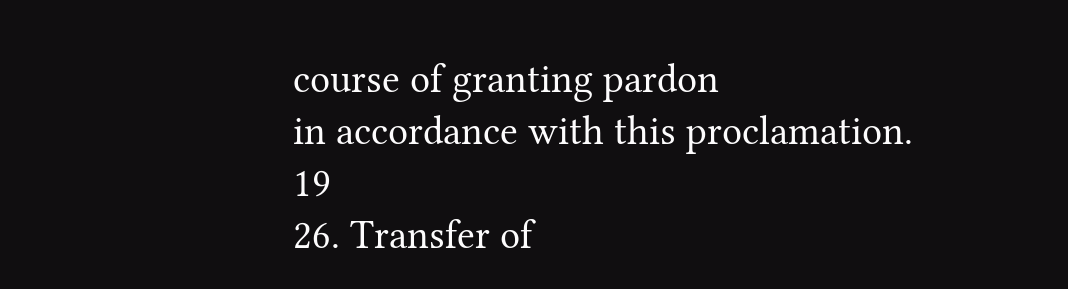course of granting pardon
in accordance with this proclamation.
19
26. Transfer of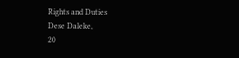Rights and Duties
Dese Daleke,
20